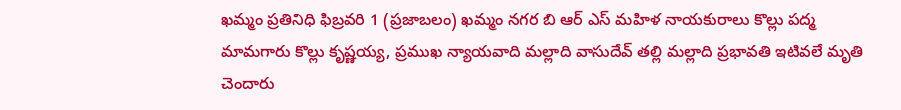ఖమ్మం ప్రతినిధి ఫిబ్రవరి 1 (ప్రజాబలం) ఖమ్మం నగర బి ఆర్ ఎస్ మహిళ నాయకురాలు కొల్లు పద్మ మామగారు కొల్లు కృష్ణయ్య, ప్రముఖ న్యాయవాది మల్లాది వాసుదేవ్ తల్లి మల్లాది ప్రభావతి ఇటివలే మృతి చెందారు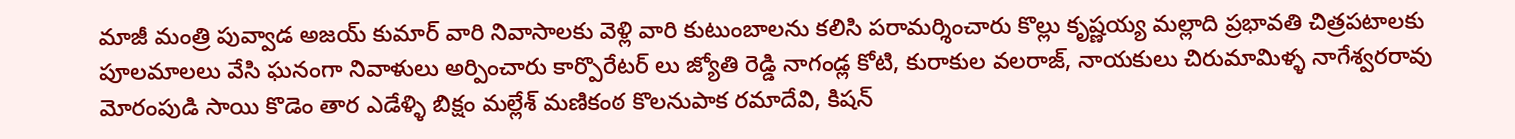మాజీ మంత్రి పువ్వాడ అజయ్ కుమార్ వారి నివాసాలకు వెళ్లి వారి కుటుంబాలను కలిసి పరామర్శించారు కొల్లు కృష్ణయ్య మల్లాది ప్రభావతి చిత్రపటాలకు పూలమాలలు వేసి ఘనంగా నివాళులు అర్పించారు కార్పొరేటర్ లు జ్యోతి రెడ్డి నాగండ్ల కోటి, కురాకుల వలరాజ్, నాయకులు చిరుమామిళ్ళ నాగేశ్వరరావు మోరంపుడి సాయి కొడెం తార ఎడేళ్ళి బిక్షం మల్లేశ్ మణికంఠ కొలనుపాక రమాదేవి, కిషన్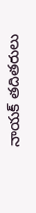నాయక్ తదితరులు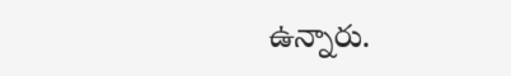ఉన్నారు.